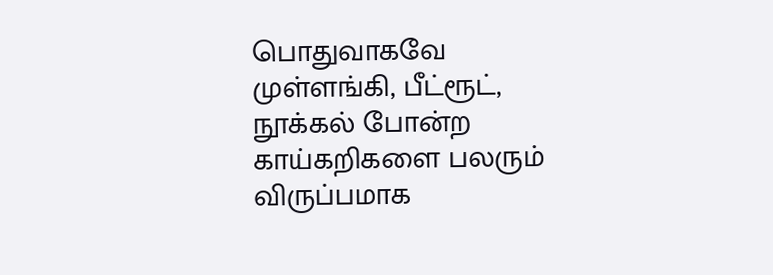பொதுவாகவே முள்ளங்கி, பீட்ரூட், நூக்கல் போன்ற காய்கறிகளை பலரும் விருப்பமாக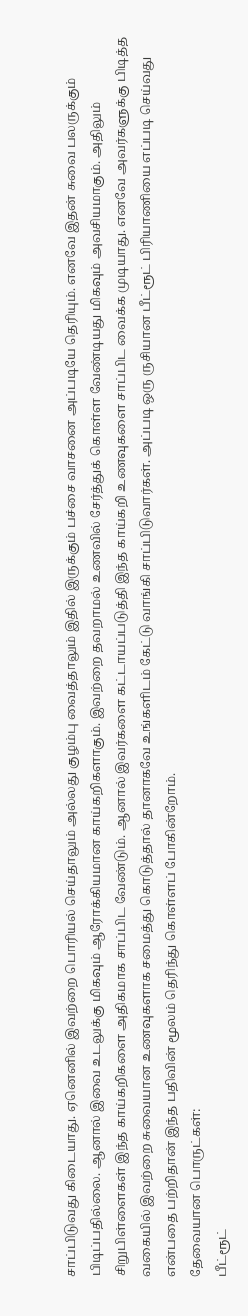சாப்பிடுவது கிடையாது. ஏனெனில் இவற்றை பொரியல் செய்தாலும் அல்லது குழம்பு வைத்தாலும் இதில் இருக்கும் பச்சை வாசனை அப்படியே தெரியும். எனவே இதன் சுவை பலருக்கும் பிடிப்பதில்லை. ஆனால் இவை உடலுக்கு மிகவும் ஆரோக்கியமான காய்கறிகளாகும். இவற்றை தவறாமல் உணவில் சேர்த்துக் கொள்ள வேண்டியது மிகவும் அவசியமாகும். அதிலும் சிறுபிள்ளைகள் இந்த காய்கறிகளை அதிகமாக சாப்பிட வேண்டும். ஆனால் இவர்களை கட்டாயப்படுத்தி இந்த காய்கறி உணவுகளை சாப்பிட வைக்க முடியாது. எனவே அவர்களுக்கு பிடித்த வகையில் இவற்றை சுவையான உணவுகளாக சமைத்து கொடுத்தால் தானாகவே உங்களிடம் கேட்டு வாங்கி சாப்பிடுவார்கள். அப்படி ஒரு ருசியான பீட்ரூட் பிரியாணியை எப்படி செய்வது என்பதை பற்றிதான் இந்த பதிவின் மூலம் தெரிந்து கொள்ளப் போகின்றோம்.
தேவையான பொருட்கள்:
பீட்ரூட்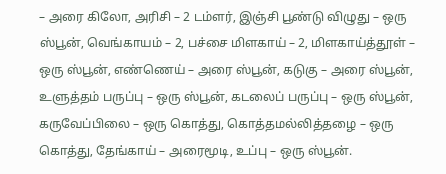– அரை கிலோ, அரிசி – 2 டம்ளர், இஞ்சி பூண்டு விழுது – ஒரு ஸ்பூன், வெங்காயம் – 2, பச்சை மிளகாய் – 2, மிளகாய்த்தூள் – ஒரு ஸ்பூன், எண்ணெய் – அரை ஸ்பூன், கடுகு – அரை ஸ்பூன், உளுத்தம் பருப்பு – ஒரு ஸ்பூன், கடலைப் பருப்பு – ஒரு ஸ்பூன், கருவேப்பிலை – ஒரு கொத்து, கொத்தமல்லித்தழை – ஒரு கொத்து, தேங்காய் – அரைமூடி, உப்பு – ஒரு ஸ்பூன்.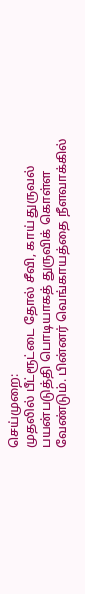செய்முறை:
முதலில் பீட்ரூட்டை தோல் சீவி, காய் துருவல் பயன்படுத்தி பொடியாகத் துருவிக் கொள்ள வேண்டும். பின்னர் வெங்காயத்தை நீளவாக்கில்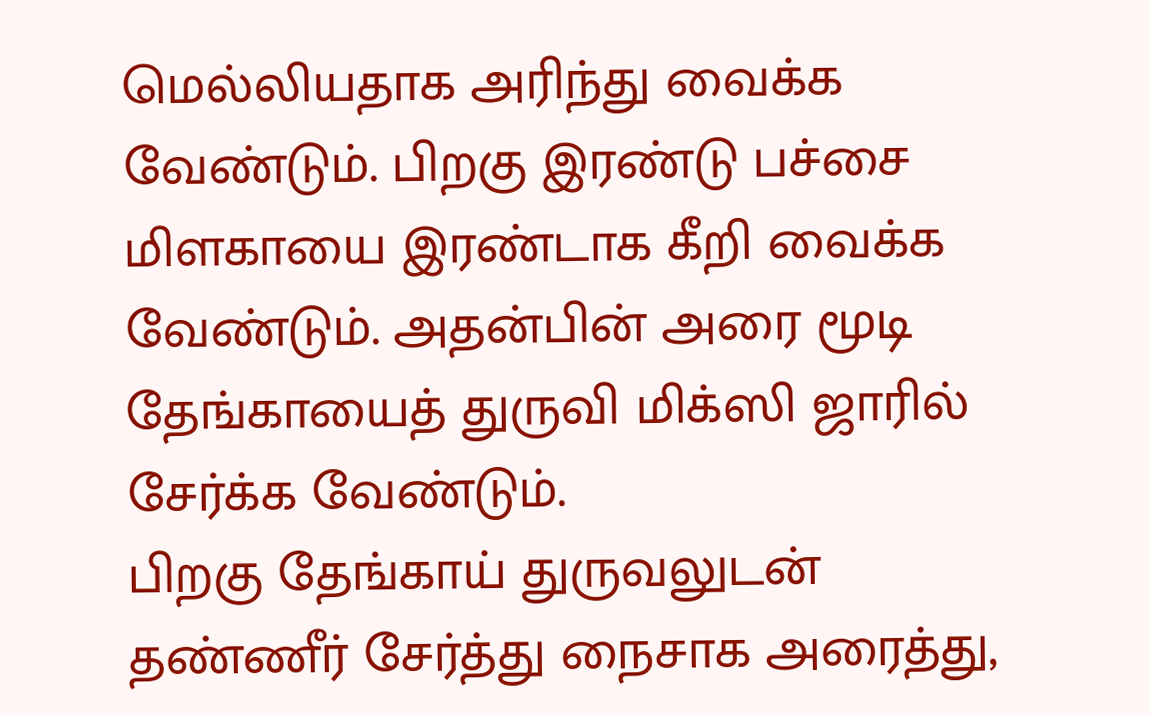மெல்லியதாக அரிந்து வைக்க வேண்டும். பிறகு இரண்டு பச்சை மிளகாயை இரண்டாக கீறி வைக்க வேண்டும். அதன்பின் அரை மூடி தேங்காயைத் துருவி மிக்ஸி ஜாரில் சேர்க்க வேண்டும்.
பிறகு தேங்காய் துருவலுடன் தண்ணீர் சேர்த்து நைசாக அரைத்து,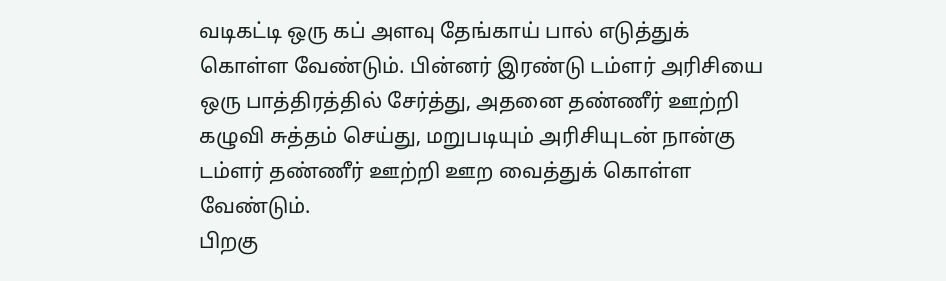வடிகட்டி ஒரு கப் அளவு தேங்காய் பால் எடுத்துக் கொள்ள வேண்டும். பின்னர் இரண்டு டம்ளர் அரிசியை ஒரு பாத்திரத்தில் சேர்த்து, அதனை தண்ணீர் ஊற்றி கழுவி சுத்தம் செய்து, மறுபடியும் அரிசியுடன் நான்கு டம்ளர் தண்ணீர் ஊற்றி ஊற வைத்துக் கொள்ள வேண்டும்.
பிறகு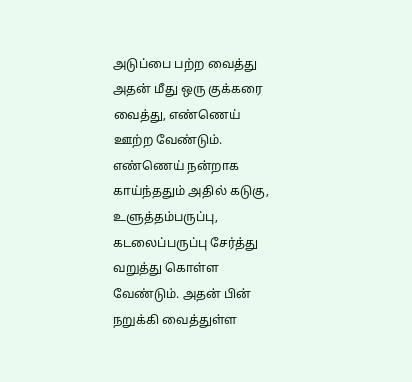அடுப்பை பற்ற வைத்து அதன் மீது ஒரு குக்கரை வைத்து, எண்ணெய் ஊற்ற வேண்டும். எண்ணெய் நன்றாக காய்ந்ததும் அதில் கடுகு, உளுத்தம்பருப்பு, கடலைப்பருப்பு சேர்த்து வறுத்து கொள்ள வேண்டும். அதன் பின் நறுக்கி வைத்துள்ள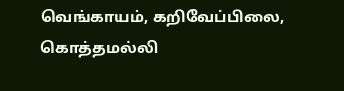வெங்காயம், கறிவேப்பிலை, கொத்தமல்லி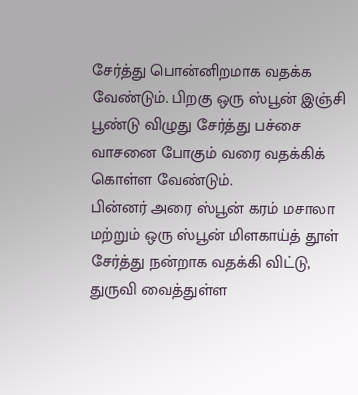சேர்த்து பொன்னிறமாக வதக்க வேண்டும். பிறகு ஒரு ஸ்பூன் இஞ்சி பூண்டு விழுது சேர்த்து பச்சை வாசனை போகும் வரை வதக்கிக் கொள்ள வேண்டும்.
பின்னர் அரை ஸ்பூன் கரம் மசாலா மற்றும் ஒரு ஸ்பூன் மிளகாய்த் தூள் சேர்த்து நன்றாக வதக்கி விட்டு, துருவி வைத்துள்ள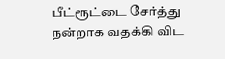பீட்ரூட்டை சேர்த்து நன்றாக வதக்கி விட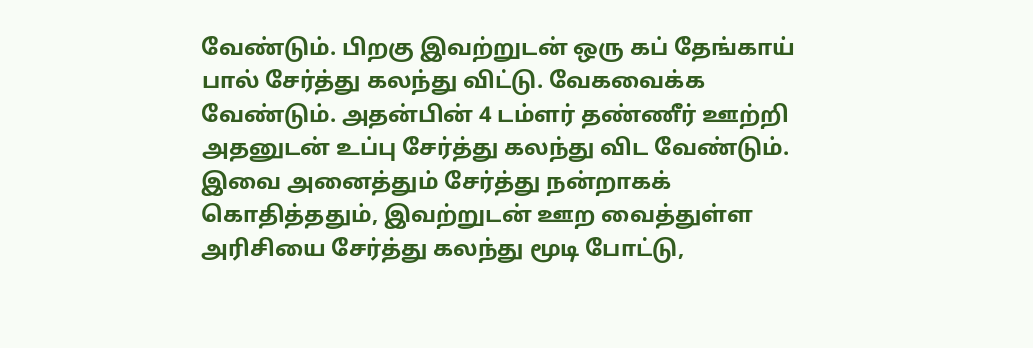வேண்டும். பிறகு இவற்றுடன் ஒரு கப் தேங்காய் பால் சேர்த்து கலந்து விட்டு. வேகவைக்க வேண்டும். அதன்பின் 4 டம்ளர் தண்ணீர் ஊற்றி அதனுடன் உப்பு சேர்த்து கலந்து விட வேண்டும். இவை அனைத்தும் சேர்த்து நன்றாகக் கொதித்ததும், இவற்றுடன் ஊற வைத்துள்ள அரிசியை சேர்த்து கலந்து மூடி போட்டு,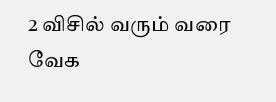2 விசில் வரும் வரை வேக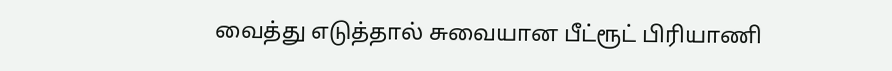வைத்து எடுத்தால் சுவையான பீட்ரூட் பிரியாணி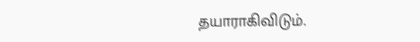தயாராகிவிடும்.